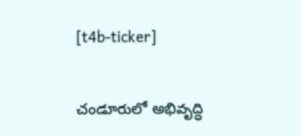[t4b-ticker]

చండూరులో అభివృద్ధి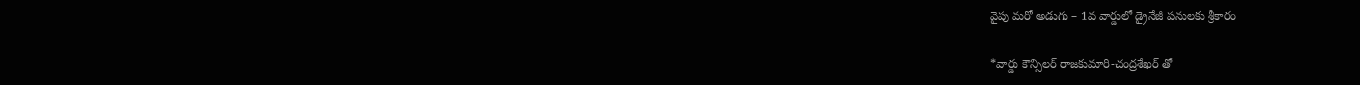వైపు మరో అడుగు – 1వ వార్డులో డ్రైనేజీ పనులకు శ్రీకారం

*వార్డు కౌన్సిలర్ రాజకుమారి-చంద్రశేఖర్ తో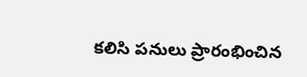కలిసి పనులు ప్రారంభించిన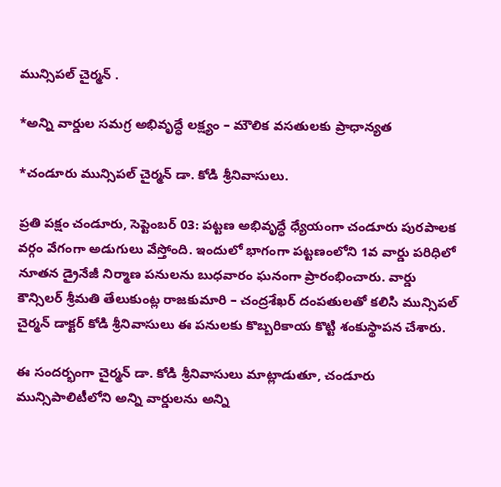మున్సిపల్ చైర్మన్ .

*అన్ని వార్డుల సమగ్ర అభివృద్ధే లక్ష్యం – మౌలిక వసతులకు ప్రాధాన్యత

*చండూరు మున్సిపల్ చైర్మన్ డా. కోడి శ్రీనివాసులు.

ప్రతి పక్షం చండూరు, సెప్టెంబర్ 03: పట్టణ అభివృద్ధే ధ్యేయంగా చండూరు పురపాలక వర్గం వేగంగా అడుగులు వేస్తోంది. ఇందులో భాగంగా పట్టణంలోని 1వ వార్డు పరిధిలో నూతన డ్రైనేజీ నిర్మాణ పనులను బుధవారం ఘనంగా ప్రారంభించారు. వార్డు కౌన్సిలర్ శ్రీమతి తేలుకుంట్ల రాజకుమారి – చంద్రశేఖర్ దంపతులతో కలిసి మున్సిపల్ చైర్మన్ డాక్టర్ కోడి శ్రీనివాసులు ఈ పనులకు కొబ్బరికాయ కొట్టి శంకుస్థాపన చేశారు.

ఈ సందర్భంగా చైర్మన్ డా. కోడి శ్రీనివాసులు మాట్లాడుతూ, చండూరు మున్సిపాలిటీలోని అన్ని వార్డులను అన్ని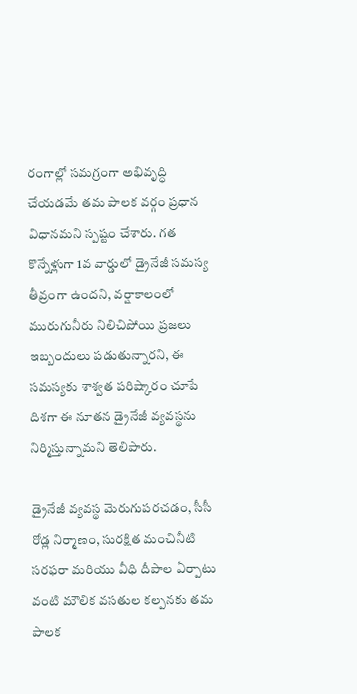రంగాల్లో సమగ్రంగా అభివృద్ధి చేయడమే తమ పాలక వర్గం ప్రధాన విధానమని స్పష్టం చేశారు. గత కొన్నేళ్లుగా 1వ వార్డులో డ్రైనేజీ సమస్య తీవ్రంగా ఉందని, వర్షాకాలంలో మురుగునీరు నిలిచిపోయి ప్రజలు ఇబ్బందులు పడుతున్నారని, ఈ సమస్యకు శాశ్వత పరిష్కారం చూపే దిశగా ఈ నూతన డ్రైనేజీ వ్యవస్థను నిర్మిస్తున్నామని తెలిపారు.

డ్రైనేజీ వ్యవస్థ మెరుగుపరచడం, సీసీ రోడ్ల నిర్మాణం, సురక్షిత మంచినీటి సరఫరా మరియు వీధి దీపాల ఏర్పాటు వంటి మౌలిక వసతుల కల్పనకు తమ పాలక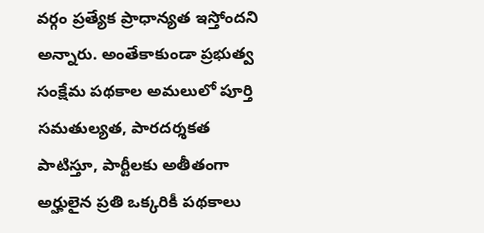వర్గం ప్రత్యేక ప్రాధాన్యత ఇస్తోందని అన్నారు. అంతేకాకుండా ప్రభుత్వ సంక్షేమ పథకాల అమలులో పూర్తి సమతుల్యత, పారదర్శకత పాటిస్తూ, పార్టీలకు అతీతంగా అర్హులైన ప్రతి ఒక్కరికీ పథకాలు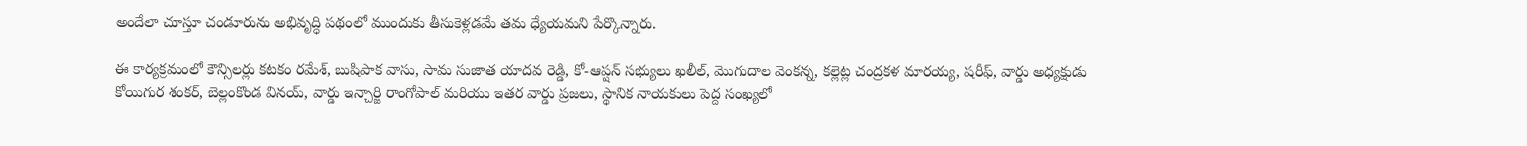అందేలా చూస్తూ చండూరును అభివృద్ధి పథంలో ముందుకు తీసుకెళ్లడమే తమ ధ్యేయమని పేర్కొన్నారు.

ఈ కార్యక్రమంలో కౌన్సిలర్లు కటకం రమేశ్, బుషిపాక వాసు, సామ సుజాత యాదవ రెడ్డి, కో-ఆప్షన్ సభ్యులు ఖలీల్, మొగుదాల వెంకన్న, కల్లెట్ల చంద్రకళ మారయ్య, షరీఫ్, వార్డు అధ్యక్షుడు కోయిగుర శంకర్, బెల్లంకొండ వినయ్, వార్డు ఇన్చార్జి రాంగోపాల్ మరియు ఇతర వార్డు ప్రజలు, స్థానిక నాయకులు పెద్ద సంఖ్యలో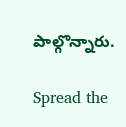పాల్గొన్నారు.

Spread the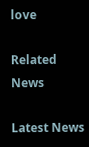love

Related News

Latest News